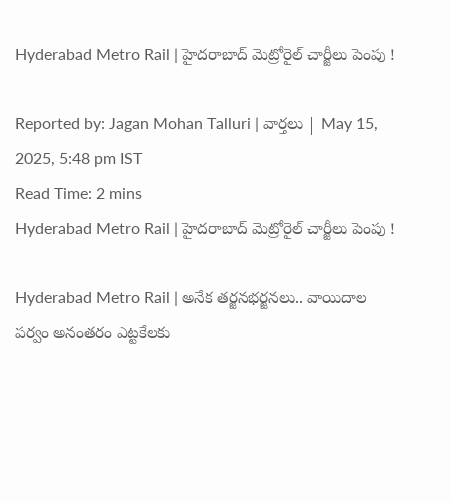Hyderabad Metro Rail | హైదరాబాద్ మెట్రోరైల్ చార్జీలు పెంపు !

Reported by: Jagan Mohan Talluri | వార్త‌లు | May 15, 2025, 5:48 pm IST
Read Time: 2 mins
Hyderabad Metro Rail | హైదరాబాద్ మెట్రోరైల్ చార్జీలు పెంపు !

Hyderabad Metro Rail | అనేక తర్జనభర్జనలు.. వాయిదాల పర్వం అనంతరం ఎట్టకేలకు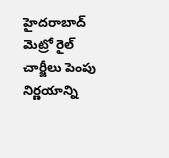హైదరాబాద్ మెట్రో రైల్ చార్జీలు పెంపు నిర్ణయాన్ని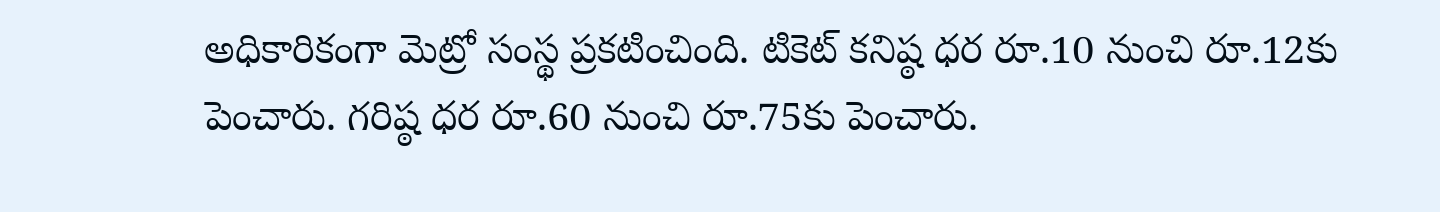అధికారికంగా మెట్రో సంస్థ ప్రకటించింది. టికెట్ కనిష్ఠ ధర రూ.10 నుంచి రూ.12కు పెంచారు. గరిష్ఠ ధర రూ.60 నుంచి రూ.75కు పెంచారు.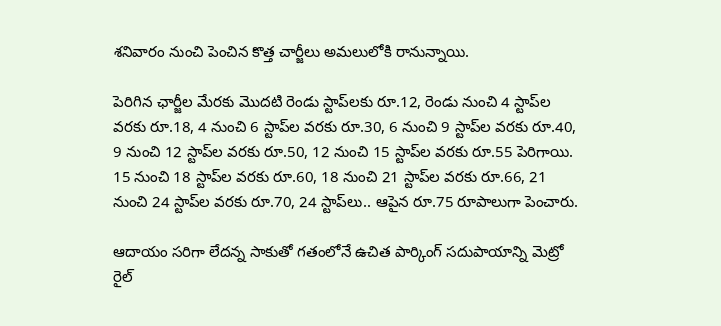శనివారం నుంచి పెంచిన కొత్త చార్జీలు అమలులోకి రానున్నాయి.

పెరిగిన ఛార్జీల మేరకు మొదటి రెండు స్టాప్‌లకు రూ.12, రెండు నుంచి 4 స్టాప్‌ల వరకు రూ.18, 4 నుంచి 6 స్టాప్‌ల వరకు రూ.30, 6 నుంచి 9 స్టాప్‌ల వరకు రూ.40, 9 నుంచి 12 స్టాప్‌ల వరకు రూ.50, 12 నుంచి 15 స్టాప్‌ల వరకు రూ.55 పెరిగాయి. 15 నుంచి 18 స్టాప్‌ల వరకు రూ.60, 18 నుంచి 21 స్టాప్‌ల వరకు రూ.66, 21 నుంచి 24 స్టాప్‌ల వరకు రూ.70, 24 స్టాప్‌లు.. ఆపైన రూ.75 రూపాలుగా పెంచారు.

ఆదాయం సరిగా లేదన్న సాకుతో గతంలోనే ఉచిత పార్కింగ్‌ సదుపాయాన్ని మెట్రో రైల్‌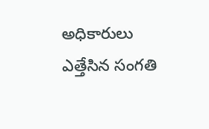అధికారులు ఎత్తేసిన సంగతి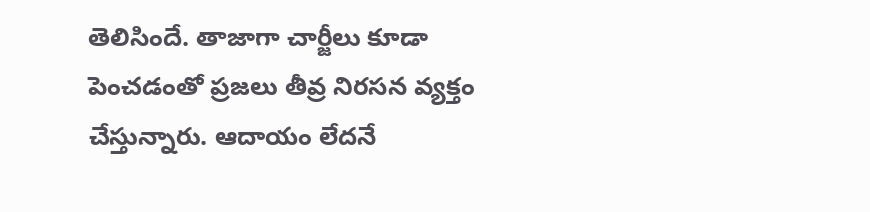తెలిసిందే. తాజాగా చార్జీలు కూడా పెంచడంతో ప్రజలు తీవ్ర నిరసన వ్యక్తం చేస్తున్నారు. ఆదాయం లేదనే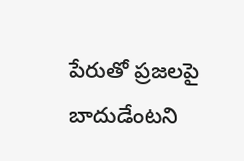పేరుతో ప్రజలపై బాదుడేంటని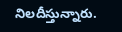నిలదీస్తున్నారు.